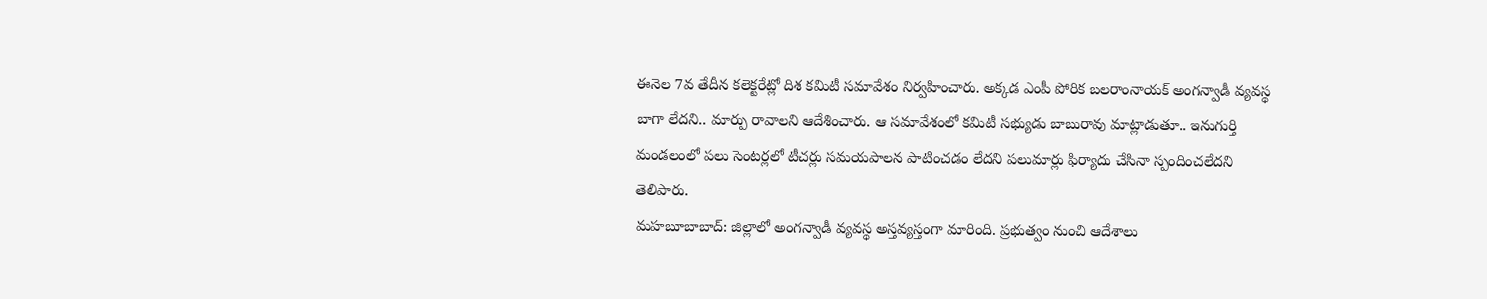ఈనెల 7వ తేదీన కలెక్టరేట్లో దిశ కమిటీ సమావేశం నిర్వహించారు. అక్కడ ఎంపీ పోరిక బలరాంనాయక్ అంగన్వాడీ వ్యవస్థ బాగా లేదని.. మార్పు రావాలని ఆదేశించారు. ఆ సమావేశంలో కమిటీ సభ్యుడు బాబురావు మాట్లాడుతూ.. ఇనుగుర్తి మండలంలో పలు సెంటర్లలో టీచర్లు సమయపాలన పాటించడం లేదని పలుమార్లు ఫిర్యాదు చేసినా స్పందించలేదని తెలిపారు.
మహబూబాబాద్: జిల్లాలో అంగన్వాడీ వ్యవస్థ అస్తవ్యస్తంగా మారింది. ప్రభుత్వం నుంచి ఆదేశాలు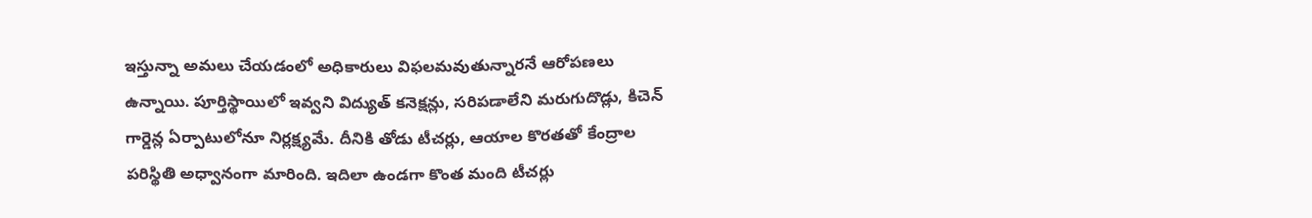ఇస్తున్నా అమలు చేయడంలో అధికారులు విఫలమవుతున్నారనే ఆరోపణలు ఉన్నాయి. పూర్తిస్థాయిలో ఇవ్వని విద్యుత్ కనెక్షన్లు, సరిపడాలేని మరుగుదొడ్లు, కిచెన్ గార్డెన్ల ఏర్పాటులోనూ నిర్లక్ష్యమే. దీనికి తోడు టీచర్లు, ఆయాల కొరతతో కేంద్రాల పరిస్థితి అధ్వానంగా మారింది. ఇదిలా ఉండగా కొంత మంది టీచర్లు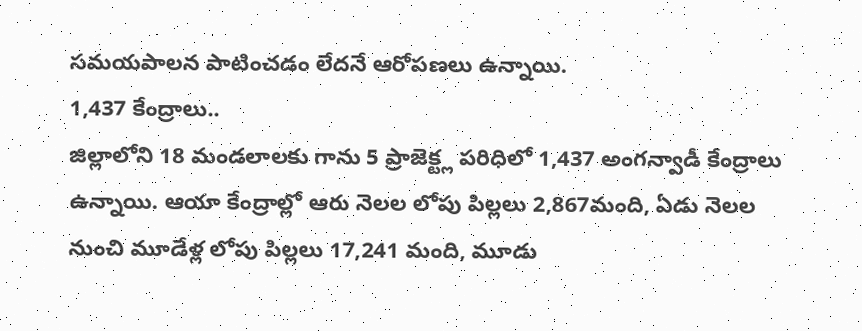సమయపాలన పాటించడం లేదనే ఆరోపణలు ఉన్నాయి.
1,437 కేంద్రాలు..
జిల్లాలోని 18 మండలాలకు గాను 5 ప్రాజెక్ట్ల పరిధిలో 1,437 అంగన్వాడీ కేంద్రాలు ఉన్నాయి. ఆయా కేంద్రాల్లో ఆరు నెలల లోపు పిల్లలు 2,867మంది, ఏడు నెలల నుంచి మూడేళ్ల లోపు పిల్లలు 17,241 మంది, మూడు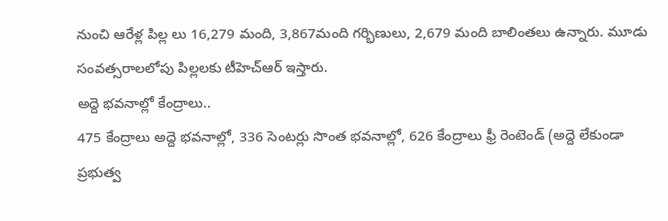నుంచి ఆరేళ్ల పిల్ల లు 16,279 మంది, 3,867మంది గర్భిణులు, 2,679 మంది బాలింతలు ఉన్నారు. మూడు సంవత్సరాలలోపు పిల్లలకు టీహెచ్ఆర్ ఇస్తారు.
అద్దె భవనాల్లో కేంద్రాలు..
475 కేంద్రాలు అద్దె భవనాల్లో, 336 సెంటర్లు సొంత భవనాల్లో, 626 కేంద్రాలు ఫ్రీ రెంటెండ్ (అద్దె లేకుండా ప్రభుత్వ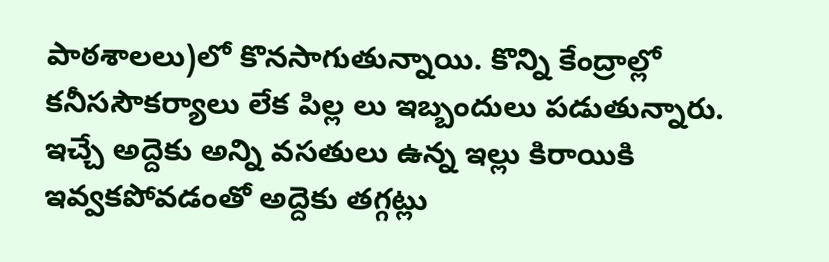పాఠశాలలు)లో కొనసాగుతున్నాయి. కొన్ని కేంద్రాల్లో కనీససౌకర్యాలు లేక పిల్ల లు ఇబ్బందులు పడుతున్నారు. ఇచ్చే అద్దెకు అన్ని వసతులు ఉన్న ఇల్లు కిరాయికి ఇవ్వకపోవడంతో అద్దెకు తగ్గట్లు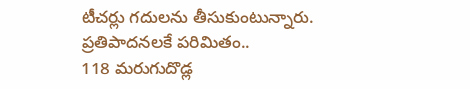టీచర్లు గదులను తీసుకుంటున్నారు.
ప్రతిపాదనలకే పరిమితం..
118 మరుగుదొడ్ల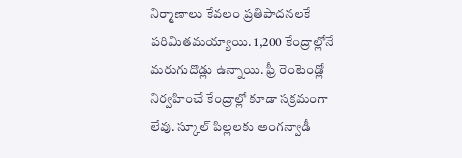నిర్మాణాలు కేవలం ప్రతిపాదనలకే పరిమితమయ్యాయి. 1,200 కేంద్రాల్లోనే మరుగుదొడ్లు ఉన్నాయి. ఫ్రీ రెంటెండ్లో నిర్వహించే కేంద్రాల్లో కూడా సక్రమంగా లేవు. స్కూల్ పిల్లలకు అంగన్వాడీ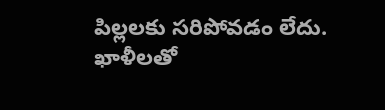పిల్లలకు సరిపోవడం లేదు.
ఖాళీలతో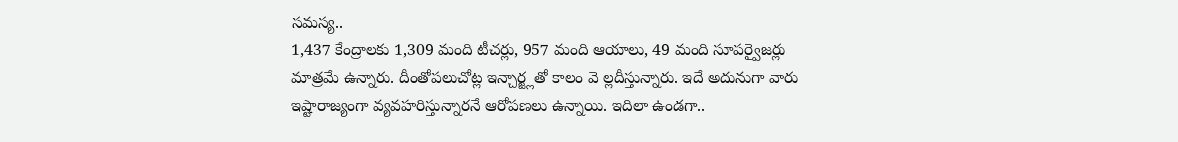సమస్య..
1,437 కేంద్రాలకు 1,309 మంది టీచర్లు, 957 మంది ఆయాలు, 49 మంది సూపర్వైజర్లు మాత్రమే ఉన్నారు. దీంతోపలుచోట్ల ఇన్చార్జ్లతో కాలం వె ల్లదీస్తున్నారు. ఇదే అదునుగా వారు ఇష్టారాజ్యంగా వ్యవహరిస్తున్నారనే ఆరోపణలు ఉన్నాయి. ఇదిలా ఉండగా..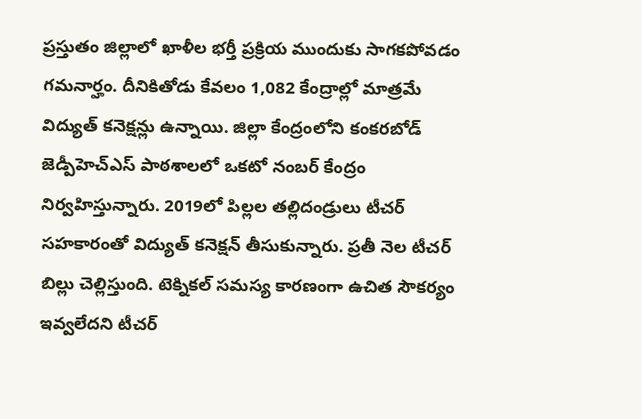ప్రస్తుతం జిల్లాలో ఖాళీల భర్తీ ప్రక్రియ ముందుకు సాగకపోవడం గమనార్హం. దీనికితోడు కేవలం 1,082 కేంద్రాల్లో మాత్రమే విద్యుత్ కనెక్షన్లు ఉన్నాయి. జిల్లా కేంద్రంలోని కంకరబోడ్ జెడ్పీహెచ్ఎస్ పాఠశాలలో ఒకటో నంబర్ కేంద్రం నిర్వహిస్తున్నారు. 2019లో పిల్లల తల్లిదండ్రులు టీచర్ సహకారంతో విద్యుత్ కనెక్షన్ తీసుకున్నారు. ప్రతీ నెల టీచర్ బిల్లు చెల్లిస్తుంది. టెక్నికల్ సమస్య కారణంగా ఉచిత సౌకర్యం ఇవ్వలేదని టీచర్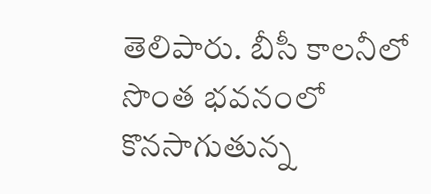తెలిపారు. బీసీ కాలనీలో సొంత భవనంలో కొనసాగుతున్న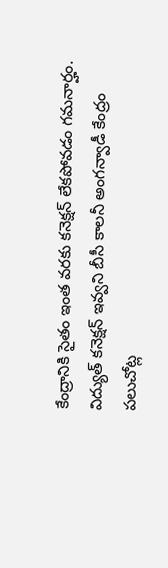కేంద్రానికి సైతం ఇంత వరకు కనెక్షన్ లేకపోవడం గమనార్హం.
విద్యుత్ కనెక్షన్ ఇవ్వని బీసీ కాలనీ అంగన్వాడీ కేంద్రం
పలుచోట్ల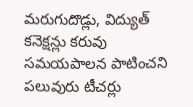మరుగుదొడ్లు, విద్యుత్ కనెక్షన్లు కరువు
సమయపాలన పాటించని పలువురు టీచర్లు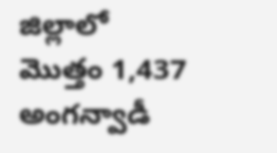జిల్లాలో మొత్తం 1,437 అంగన్వాడీ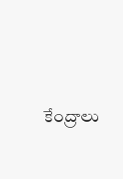కేంద్రాలు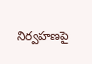నిర్వహణపై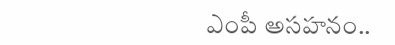ఎంపీ అసహనం..